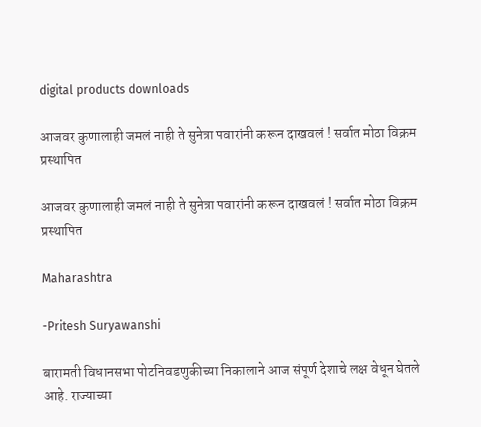digital products downloads

आजवर कुणालाही जमलं नाही ते सुनेत्रा पवारांनी करून दाखवलं ! सर्वात मोठा विक्रम प्रस्थापित

आजवर कुणालाही जमलं नाही ते सुनेत्रा पवारांनी करून दाखवलं ! सर्वात मोठा विक्रम प्रस्थापित

Maharashtra

-Pritesh Suryawanshi

बारामती विधानसभा पोटनिवडणुकीच्या निकालाने आज संपूर्ण देशाचे लक्ष वेधून घेतले आहे. राज्याच्या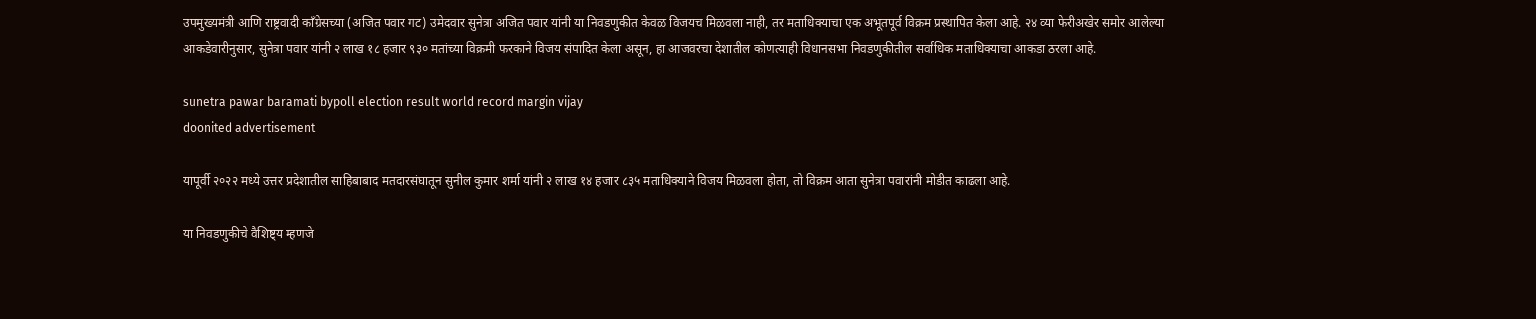उपमुख्यमंत्री आणि राष्ट्रवादी काँग्रेसच्या (अजित पवार गट) उमेदवार सुनेत्रा अजित पवार यांनी या निवडणुकीत केवळ विजयच मिळवला नाही, तर मताधिक्याचा एक अभूतपूर्व विक्रम प्रस्थापित केला आहे. २४ व्या फेरीअखेर समोर आलेल्या आकडेवारीनुसार, सुनेत्रा पवार यांनी २ लाख १८ हजार ९३० मतांच्या विक्रमी फरकाने विजय संपादित केला असून, हा आजवरचा देशातील कोणत्याही विधानसभा निवडणुकीतील सर्वाधिक मताधिक्याचा आकडा ठरला आहे.

sunetra pawar baramati bypoll election result world record margin vijay
doonited advertisement

यापूर्वी २०२२ मध्ये उत्तर प्रदेशातील साहिबाबाद मतदारसंघातून सुनील कुमार शर्मा यांनी २ लाख १४ हजार ८३५ मताधिक्याने विजय मिळवला होता, तो विक्रम आता सुनेत्रा पवारांनी मोडीत काढला आहे.

या निवडणुकीचे वैशिष्ट्य म्हणजे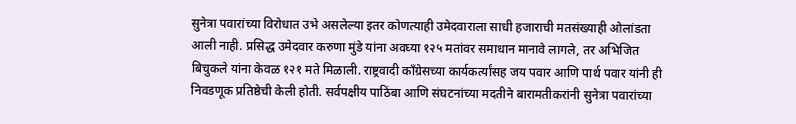सुनेत्रा पवारांच्या विरोधात उभे असलेल्या इतर कोणत्याही उमेदवाराला साधी हजाराची मतसंख्याही ओलांडता आली नाही. प्रसिद्ध उमेदवार करुणा मुंडे यांना अवघ्या १२५ मतांवर समाधान मानावे लागले, तर अभिजित बिचुकले यांना केवळ १२१ मते मिळाली. राष्ट्रवादी काँग्रेसच्या कार्यकर्त्यांसह जय पवार आणि पार्थ पवार यांनी ही निवडणूक प्रतिष्ठेची केली होती. सर्वपक्षीय पाठिंबा आणि संघटनांच्या मदतीने बारामतीकरांनी सुनेत्रा पवारांच्या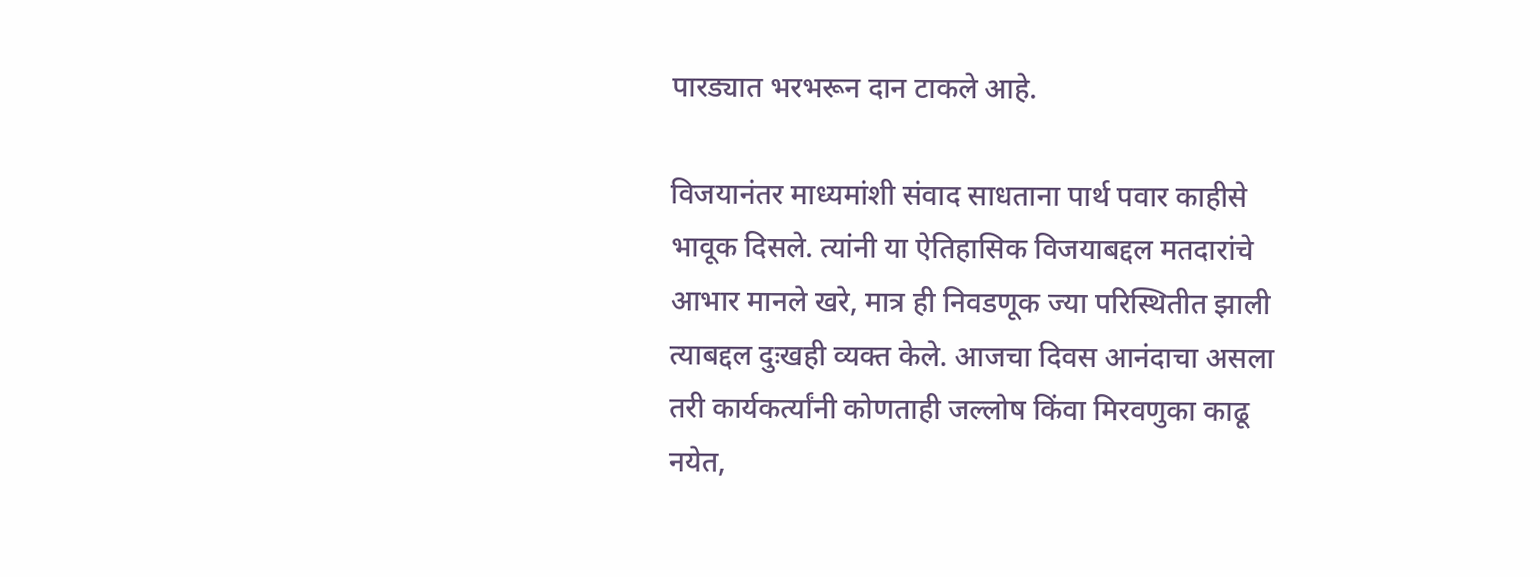पारड्यात भरभरून दान टाकले आहे.

विजयानंतर माध्यमांशी संवाद साधताना पार्थ पवार काहीसे भावूक दिसले. त्यांनी या ऐतिहासिक विजयाबद्दल मतदारांचे आभार मानले खरे, मात्र ही निवडणूक ज्या परिस्थितीत झाली त्याबद्दल दुःखही व्यक्त केले. आजचा दिवस आनंदाचा असला तरी कार्यकर्त्यांनी कोणताही जल्लोष किंवा मिरवणुका काढू नयेत,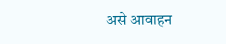असे आवाहन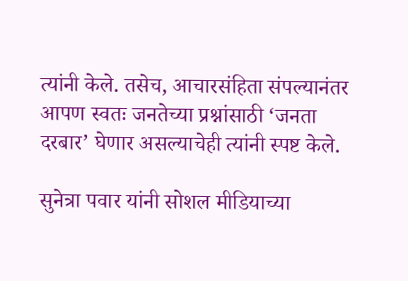त्यांनी केले. तसेच, आचारसंहिता संपल्यानंतर आपण स्वतः जनतेच्या प्रश्नांसाठी ‘जनता दरबार’ घेणार असल्याचेही त्यांनी स्पष्ट केले.

सुनेत्रा पवार यांनी सोशल मीडियाच्या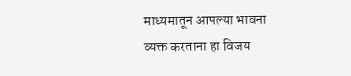माध्यमातून आपल्या भावना व्यक्त करताना हा विजय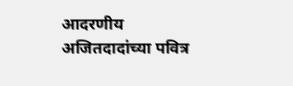आदरणीय अजितदादांच्या पवित्र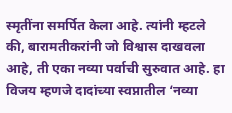स्मृतींना समर्पित केला आहे. त्यांनी म्हटले की, बारामतीकरांनी जो विश्वास दाखवला आहे, ती एका नव्या पर्वाची सुरुवात आहे. हा विजय म्हणजे दादांच्या स्वप्नातील ‘नव्या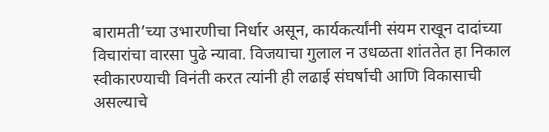बारामती’च्या उभारणीचा निर्धार असून, कार्यकर्त्यांनी संयम राखून दादांच्या विचारांचा वारसा पुढे न्यावा. विजयाचा गुलाल न उधळता शांततेत हा निकाल स्वीकारण्याची विनंती करत त्यांनी ही लढाई संघर्षाची आणि विकासाची असल्याचे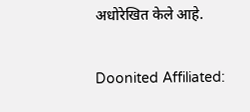अधोरेखित केले आहे.

Doonited Affiliated: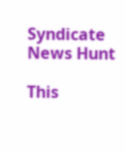Syndicate News Hunt

This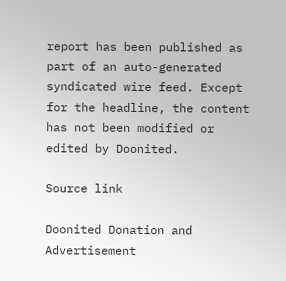report has been published as part of an auto-generated syndicated wire feed. Except for the headline, the content has not been modified or edited by Doonited.

Source link

Doonited Donation and Advertisement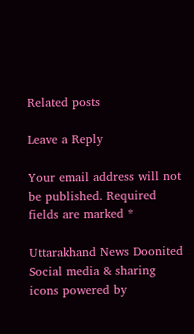Related posts

Leave a Reply

Your email address will not be published. Required fields are marked *

Uttarakhand News Doonited
Social media & sharing icons powered by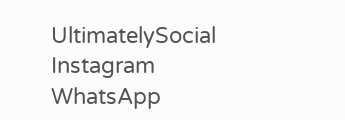UltimatelySocial
Instagram
WhatsApp